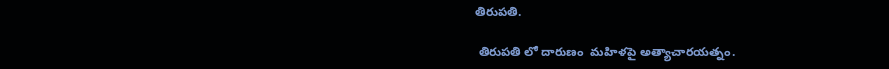తిరుపతి.

 తిరుపతి లో దారుణం  మహిళపై అత్యాచారయత్నం.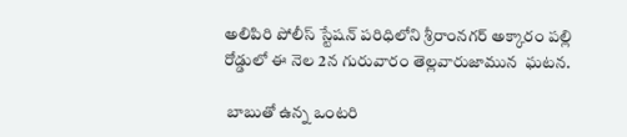అలిపిరి పోలీస్ స్టేషన్ పరిధిలోని శ్రీరాంనగర్ అక్కారం పల్లి రోడ్డులో ఈ నెల 2న గురువారం తెల్లవారుజామున  ఘటన.

 బాబుతో ఉన్న ఒంటరి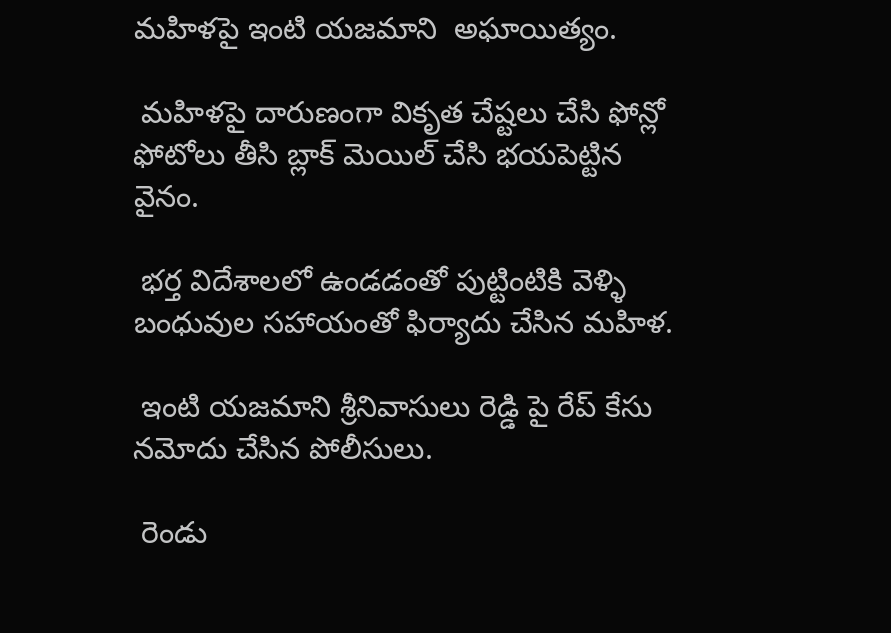మహిళపై ఇంటి యజమాని  అఘాయిత్యం.

 మహిళపై దారుణంగా వికృత చేష్టలు చేసి ఫోన్లో ఫోటోలు తీసి బ్లాక్ మెయిల్ చేసి భయపెట్టిన వైనం.

 భర్త విదేశాలలో ఉండడంతో పుట్టింటికి వెళ్ళి బంధువుల సహాయంతో ఫిర్యాదు చేసిన మహిళ.

 ఇంటి యజమాని శ్రీనివాసులు రెడ్డి పై రేప్ కేసు నమోదు చేసిన పోలీసులు.

 రెండు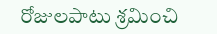రోజులపాటు శ్రమించి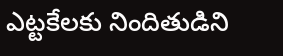ఎట్టకేలకు నిందితుడిని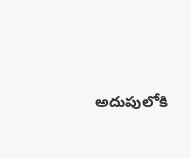అదుపులోకి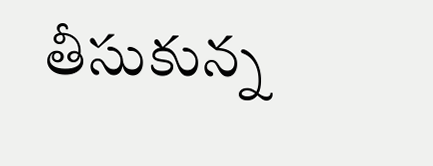తీసుకున్న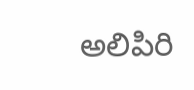అలిపిరి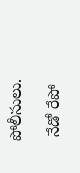పోలీసులు.

 నేడో రేపో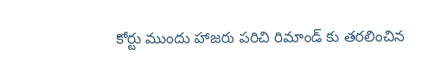కోర్టు ముందు హాజరు పరిచి రిమాండ్ కు తరలించిన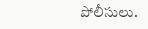పోలీసులు.